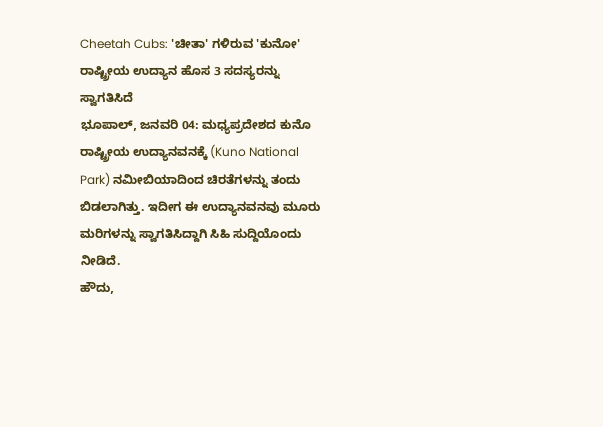Cheetah Cubs: 'ಚೀತಾ' ಗಳಿರುವ 'ಕುನೋ' ರಾಷ್ಟ್ರೀಯ ಉದ್ಯಾನ ಹೊಸ 3 ಸದಸ್ಯರನ್ನು ಸ್ವಾಗತಿಸಿದೆ
ಭೂಪಾಲ್, ಜನವರಿ 04: ಮಧ್ಯಪ್ರದೇಶದ ಕುನೊ ರಾಷ್ಟ್ರೀಯ ಉದ್ಯಾನವನಕ್ಕೆ (Kuno National Park) ನಮೀಬಿಯಾದಿಂದ ಚಿರತೆಗಳನ್ನು ತಂದು ಬಿಡಲಾಗಿತ್ತು. ಇದೀಗ ಈ ಉದ್ಯಾನವನವು ಮೂರು ಮರಿಗಳನ್ನು ಸ್ವಾಗತಿಸಿದ್ದಾಗಿ ಸಿಹಿ ಸುದ್ದಿಯೊಂದು ನೀಡಿದೆ.
ಹೌದು,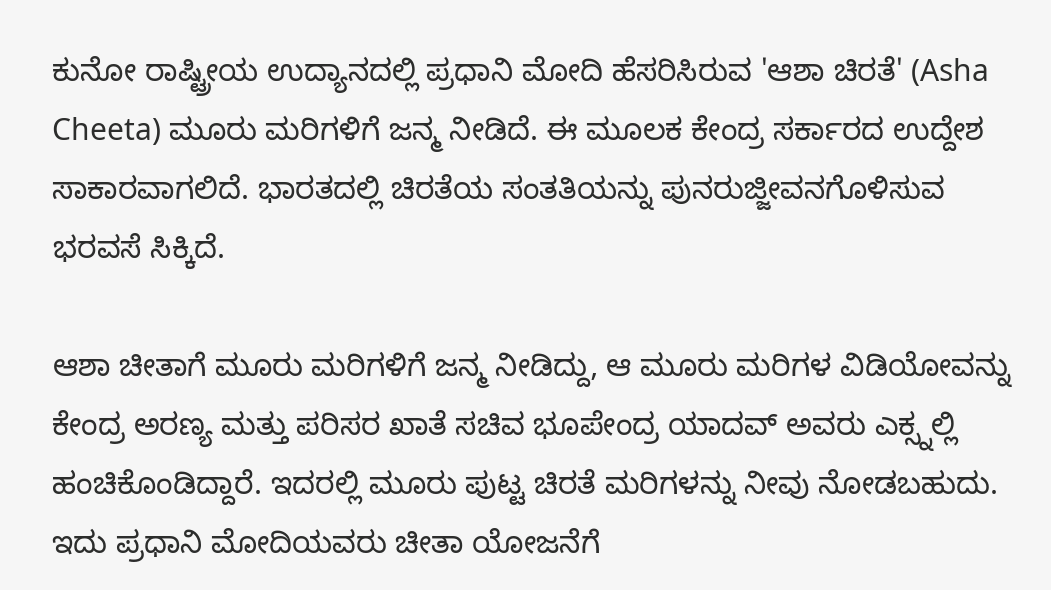ಕುನೋ ರಾಷ್ಟ್ರೀಯ ಉದ್ಯಾನದಲ್ಲಿ ಪ್ರಧಾನಿ ಮೋದಿ ಹೆಸರಿಸಿರುವ 'ಆಶಾ ಚಿರತೆ' (Asha Cheeta) ಮೂರು ಮರಿಗಳಿಗೆ ಜನ್ಮ ನೀಡಿದೆ. ಈ ಮೂಲಕ ಕೇಂದ್ರ ಸರ್ಕಾರದ ಉದ್ದೇಶ ಸಾಕಾರವಾಗಲಿದೆ. ಭಾರತದಲ್ಲಿ ಚಿರತೆಯ ಸಂತತಿಯನ್ನು ಪುನರುಜ್ಜೀವನಗೊಳಿಸುವ ಭರವಸೆ ಸಿಕ್ಕಿದೆ.

ಆಶಾ ಚೀತಾಗೆ ಮೂರು ಮರಿಗಳಿಗೆ ಜನ್ಮ ನೀಡಿದ್ದು, ಆ ಮೂರು ಮರಿಗಳ ವಿಡಿಯೋವನ್ನು ಕೇಂದ್ರ ಅರಣ್ಯ ಮತ್ತು ಪರಿಸರ ಖಾತೆ ಸಚಿವ ಭೂಪೇಂದ್ರ ಯಾದವ್ ಅವರು ಎಕ್ಸ್ನಲ್ಲಿ ಹಂಚಿಕೊಂಡಿದ್ದಾರೆ. ಇದರಲ್ಲಿ ಮೂರು ಪುಟ್ಟ ಚಿರತೆ ಮರಿಗಳನ್ನು ನೀವು ನೋಡಬಹುದು. ಇದು ಪ್ರಧಾನಿ ಮೋದಿಯವರು ಚೀತಾ ಯೋಜನೆಗೆ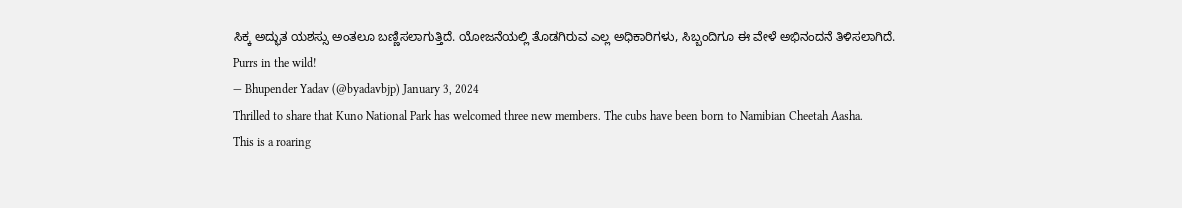ಸಿಕ್ಕ ಅದ್ಭುತ ಯಶಸ್ಸು ಅಂತಲೂ ಬಣ್ಣಿಸಲಾಗುತ್ತಿದೆ. ಯೋಜನೆಯಲ್ಲಿ ತೊಡಗಿರುವ ಎಲ್ಲ ಅಧಿಕಾರಿಗಳು, ಸಿಬ್ಬಂದಿಗೂ ಈ ವೇಳೆ ಅಭಿನಂದನೆ ತಿಳಿಸಲಾಗಿದೆ.
Purrs in the wild!
— Bhupender Yadav (@byadavbjp) January 3, 2024
Thrilled to share that Kuno National Park has welcomed three new members. The cubs have been born to Namibian Cheetah Aasha.
This is a roaring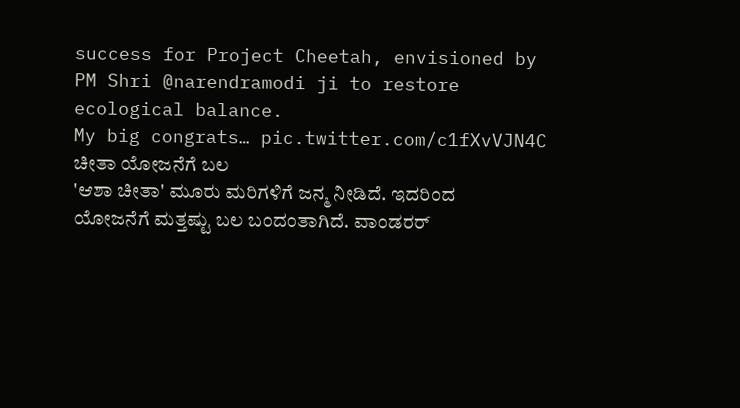success for Project Cheetah, envisioned by PM Shri @narendramodi ji to restore ecological balance.
My big congrats… pic.twitter.com/c1fXvVJN4C
ಚೀತಾ ಯೋಜನೆಗೆ ಬಲ
'ಆಶಾ ಚೀತಾ' ಮೂರು ಮರಿಗಳಿಗೆ ಜನ್ಮ ನೀಡಿದೆ. ಇದರಿಂದ ಯೋಜನೆಗೆ ಮತ್ತಷ್ಟು ಬಲ ಬಂದಂತಾಗಿದೆ. ವಾಂಡರರ್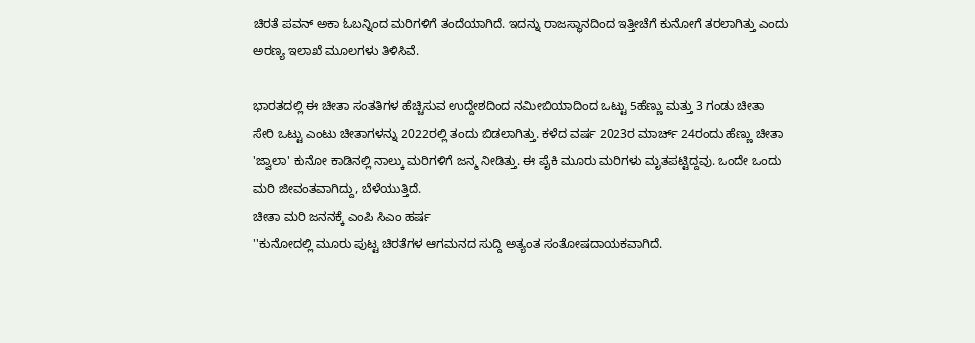ಚಿರತೆ ಪವನ್ ಅಕಾ ಓಬನ್ನಿಂದ ಮರಿಗಳಿಗೆ ತಂದೆಯಾಗಿದೆ. ಇದನ್ನು ರಾಜಸ್ಥಾನದಿಂದ ಇತ್ತೀಚೆಗೆ ಕುನೋಗೆ ತರಲಾಗಿತ್ತು ಎಂದು ಅರಣ್ಯ ಇಲಾಖೆ ಮೂಲಗಳು ತಿಳಿಸಿವೆ.

ಭಾರತದಲ್ಲಿ ಈ ಚೀತಾ ಸಂತತಿಗಳ ಹೆಚ್ಚಿಸುವ ಉದ್ದೇಶದಿಂದ ನಮೀಬಿಯಾದಿಂದ ಒಟ್ಟು 5ಹೆಣ್ಣು ಮತ್ತು 3 ಗಂಡು ಚೀತಾ ಸೇರಿ ಒಟ್ಟು ಎಂಟು ಚೀತಾಗಳನ್ನು 2022ರಲ್ಲಿ ತಂದು ಬಿಡಲಾಗಿತ್ತು. ಕಳೆದ ವರ್ಷ 2023ರ ಮಾರ್ಚ್ 24ರಂದು ಹೆಣ್ಣು ಚೀತಾ 'ಜ್ವಾಲಾ' ಕುನೋ ಕಾಡಿನಲ್ಲಿ ನಾಲ್ಕು ಮರಿಗಳಿಗೆ ಜನ್ಮ ನೀಡಿತ್ತು. ಈ ಪೈಕಿ ಮೂರು ಮರಿಗಳು ಮೃತಪಟ್ಟಿದ್ದವು. ಒಂದೇ ಒಂದು ಮರಿ ಜೀವಂತವಾಗಿದ್ದು, ಬೆಳೆಯುತ್ತಿದೆ.
ಚೀತಾ ಮರಿ ಜನನಕ್ಕೆ ಎಂಪಿ ಸಿಎಂ ಹರ್ಷ
''ಕುನೋದಲ್ಲಿ ಮೂರು ಪುಟ್ಟ ಚಿರತೆಗಳ ಆಗಮನದ ಸುದ್ದಿ ಅತ್ಯಂತ ಸಂತೋಷದಾಯಕವಾಗಿದೆ.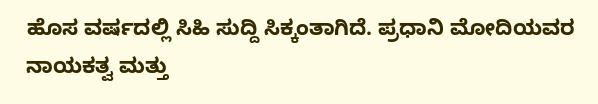ಹೊಸ ವರ್ಷದಲ್ಲಿ ಸಿಹಿ ಸುದ್ದಿ ಸಿಕ್ಕಂತಾಗಿದೆ. ಪ್ರಧಾನಿ ಮೋದಿಯವರ ನಾಯಕತ್ವ ಮತ್ತು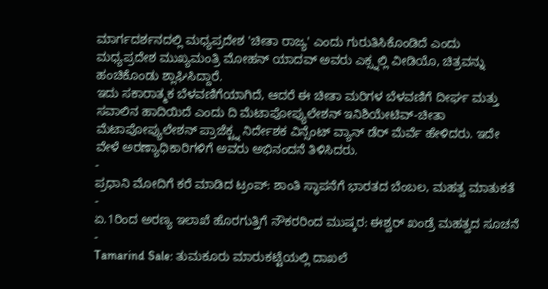ಮಾರ್ಗದರ್ಶನದಲ್ಲಿ ಮಧ್ಯಪ್ರದೇಶ 'ಚೀತಾ ರಾಜ್ಯ' ಎಂದು ಗುರುತಿಸಿಕೊಂಡಿದೆ ಎಂದು ಮಧ್ಯಪ್ರದೇಶ ಮುಖ್ಯಮಂತ್ರಿ ಮೋಹನ್ ಯಾದವ್ ಅವರು ಎಕ್ಸ್ನಲ್ಲಿ ವೀಡಿಯೊ, ಚಿತ್ರವನ್ನು ಹಂಚಿಕೊಂಡು ಶ್ಲಾಘಿಸಿದ್ದಾರೆ.
ಇದು ಸಕಾರಾತ್ಮಕ ಬೆಳವಣಿಗೆಯಾಗಿದೆ, ಆದರೆ ಈ ಚೀತಾ ಮರಿಗಳ ಬೆಳವಣಿಗೆ ದೀರ್ಘ ಮತ್ತು ಸವಾಲಿನ ಹಾದಿಯಿದೆ ಎಂದು ದಿ ಮೆಟಾಪೋಪ್ಯುಲೇಶನ್ ಇನಿಶಿಯೇಟಿವ್-ಚೀತಾ ಮೆಟಾಪೋಪ್ಯುಲೇಶನ್ ಪ್ರಾಜೆಕ್ಟ್ನ ನಿರ್ದೇಶಕ ವಿನ್ಸೆಂಟ್ ವ್ಯಾನ್ ಡೆರ್ ಮೆರ್ವೆ ಹೇಳಿದರು. ಇದೇ ವೇಳೆ ಅರಣ್ಯಾಧಿಕಾರಿಗಳಿಗೆ ಅವರು ಅಭಿನಂದನೆ ತಿಳಿಸಿದರು.
-
ಪ್ರಧಾನಿ ಮೋದಿಗೆ ಕರೆ ಮಾಡಿದ ಟ್ರಂಪ್: ಶಾಂತಿ ಸ್ಥಾಪನೆಗೆ ಭಾರತದ ಬೆಂಬಲ, ಮಹತ್ವ ಮಾತುಕತೆ -
ಏ.1ರಿಂದ ಅರಣ್ಯ ಇಲಾಖೆ ಹೊರಗುತ್ತಿಗೆ ನೌಕರರಿಂದ ಮುಷ್ಕರ: ಈಶ್ವರ್ ಖಂಡ್ರೆ ಮಹತ್ವದ ಸೂಚನೆ -
Tamarind Sale: ತುಮಕೂರು ಮಾರುಕಟ್ಟೆಯಲ್ಲಿ ದಾಖಲೆ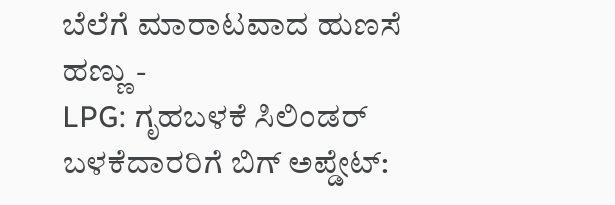ಬೆಲೆಗೆ ಮಾರಾಟವಾದ ಹುಣಸೆ ಹಣ್ಣು -
LPG: ಗೃಹಬಳಕೆ ಸಿಲಿಂಡರ್ ಬಳಕೆದಾರರಿಗೆ ಬಿಗ್ ಅಪ್ಡೇಟ್: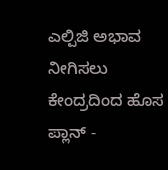ಎಲ್ಪಿಜಿ ಅಭಾವ ನೀಗಿಸಲು ಕೇಂದ್ರದಿಂದ ಹೊಸ ಪ್ಲಾನ್ -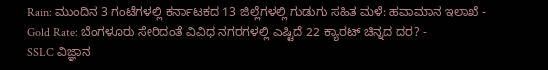Rain: ಮುಂದಿನ 3 ಗಂಟೆಗಳಲ್ಲಿ ಕರ್ನಾಟಕದ 13 ಜಿಲ್ಲೆಗಳಲ್ಲಿ ಗುಡುಗು ಸಹಿತ ಮಳೆ: ಹವಾಮಾನ ಇಲಾಖೆ -
Gold Rate: ಬೆಂಗಳೂರು ಸೇರಿದಂತೆ ವಿವಿಧ ನಗರಗಳಲ್ಲಿ ಎಷ್ಟಿದೆ 22 ಕ್ಯಾರಟ್ ಚಿನ್ನದ ದರ? -
SSLC ವಿಜ್ಞಾನ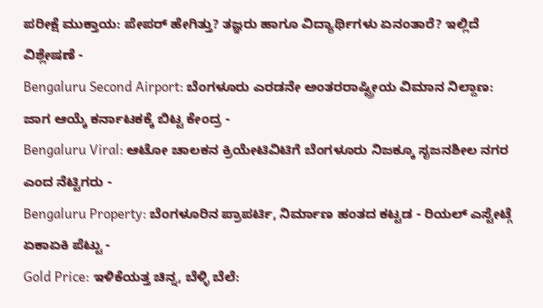ಪರೀಕ್ಷೆ ಮುಕ್ತಾಯ: ಪೇಪರ್ ಹೇಗಿತ್ತು? ತಜ್ಞರು ಹಾಗೂ ವಿದ್ಯಾರ್ಥಿಗಳು ಏನಂತಾರೆ? ಇಲ್ಲಿದೆ ವಿಶ್ಲೇಷಣೆ -
Bengaluru Second Airport: ಬೆಂಗಳೂರು ಎರಡನೇ ಅಂತರರಾಷ್ಟ್ರೀಯ ವಿಮಾನ ನಿಲ್ದಾಣ: ಜಾಗ ಆಯ್ಕೆ ಕರ್ನಾಟಕಕ್ಕೆ ಬಿಟ್ಟ ಕೇಂದ್ರ -
Bengaluru Viral: ಆಟೋ ಚಾಲಕನ ಕ್ರಿಯೇಟಿವಿಟಿಗೆ ಬೆಂಗಳೂರು ನಿಜಕ್ಕೂ ಸೃಜನಶೀಲ ನಗರ ಎಂದ ನೆಟ್ಟಿಗರು -
Bengaluru Property: ಬೆಂಗಳೂರಿನ ಪ್ರಾಪರ್ಟಿ, ನಿರ್ಮಾಣ ಹಂತದ ಕಟ್ಟಡ - ರಿಯಲ್ ಎಸ್ಟೇಟ್ಗೆ ಏಕಾಏಕಿ ಪೆಟ್ಟು -
Gold Price: ಇಳಿಕೆಯತ್ತ ಚಿನ್ನ, ಬೆಳ್ಳಿ ಬೆಲೆ: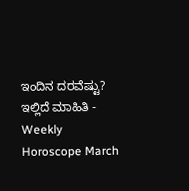ಇಂದಿನ ದರವೆಷ್ಟು? ಇಲ್ಲಿದೆ ಮಾಹಿತಿ -
Weekly Horoscope March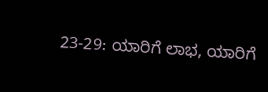23-29: ಯಾರಿಗೆ ಲಾಭ, ಯಾರಿಗೆ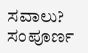ಸವಾಲು? ಸಂಪೂರ್ಣ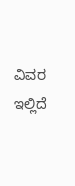ವಿವರ ಇಲ್ಲಿದೆ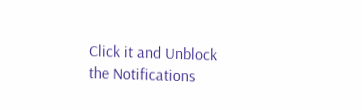Click it and Unblock the Notifications